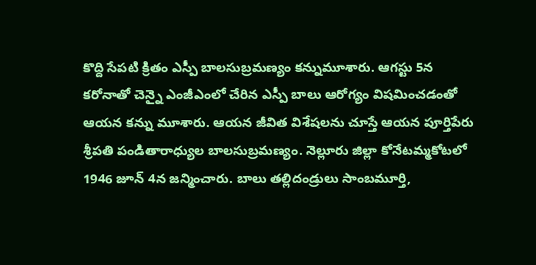కొద్ది సేపటి క్రితం ఎస్పీ బాలసుబ్రమణ్యం కన్నుమూశారు. ఆగస్టు 5న కరోనాతో చెన్నై ఎంజీఎంలో చేరిన ఎస్పీ బాలు ఆరోగ్యం విషమించడంతో ఆయన కన్ను మూశారు. ఆయన జీవిత విశేషలను చూస్తే ఆయన పూర్తిపేరు శ్రీపతి పండితారాధ్యుల బాలసుబ్రమణ్యం. నెల్లూరు జిల్లా కోనేటమ్మకోటలో 1946 జూన్ 4న జన్మించారు. బాలు తల్లిదండ్రులు సాంబమూర్తి,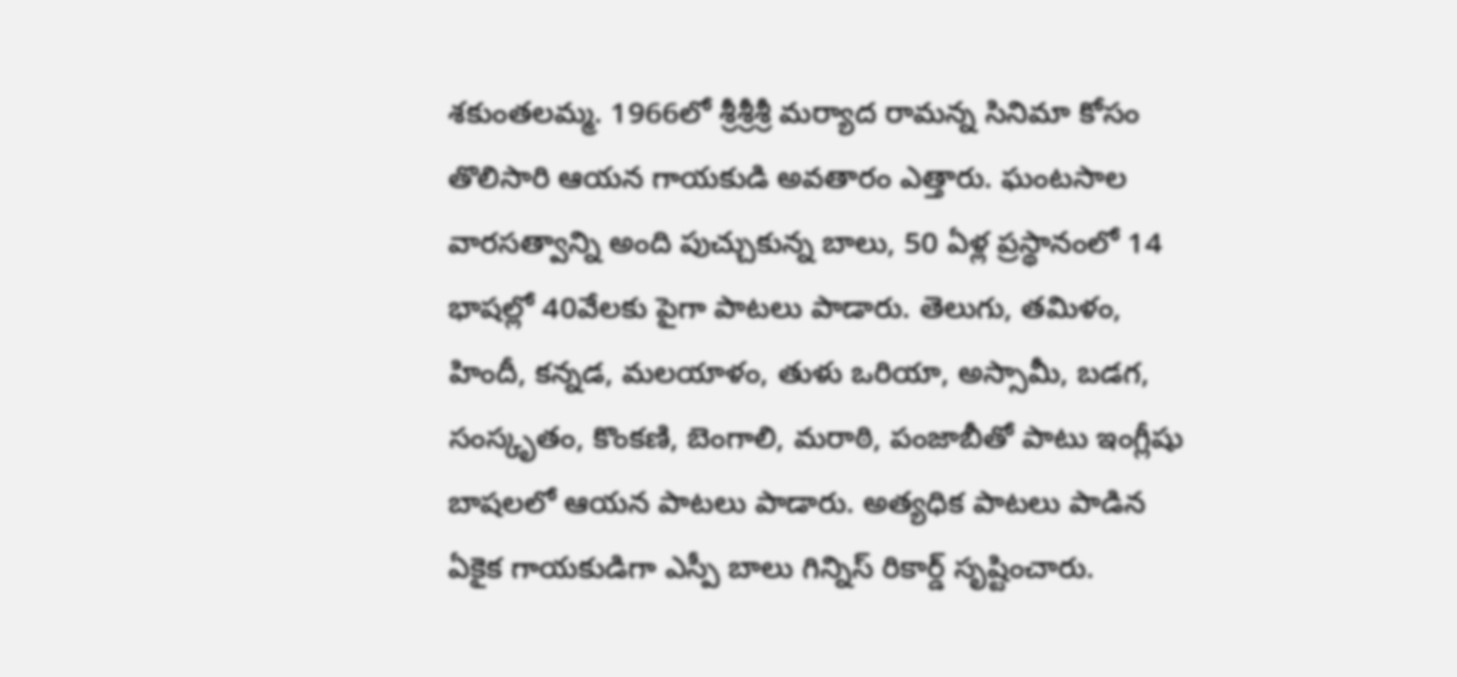శకుంతలమ్మ. 1966లో శ్రీశ్రీశ్రీ మర్యాద రామన్న సినిమా కోసం తొలిసారి ఆయన గాయకుడి అవతారం ఎత్తారు. ఘంటసాల వారసత్వాన్ని అంది పుచ్చుకున్న బాలు, 50 ఏళ్ల ప్రస్థానంలో 14 భాషల్లో 40వేలకు పైగా పాటలు పాడారు. తెలుగు, తమిళం, హిందీ, కన్నడ, మలయాళం, తుళు ఒరియా, అస్సామీ, బడగ, సంస్కృతం, కొంకణి, బెంగాలి, మరాఠి, పంజాబీతో పాటు ఇంగ్లీషు బాషలలో ఆయన పాటలు పాడారు. అత్యధిక పాటలు పాడిన ఏకైక గాయకుడిగా ఎస్పీ బాలు గిన్నిస్ రికార్డ్ సృష్టించారు.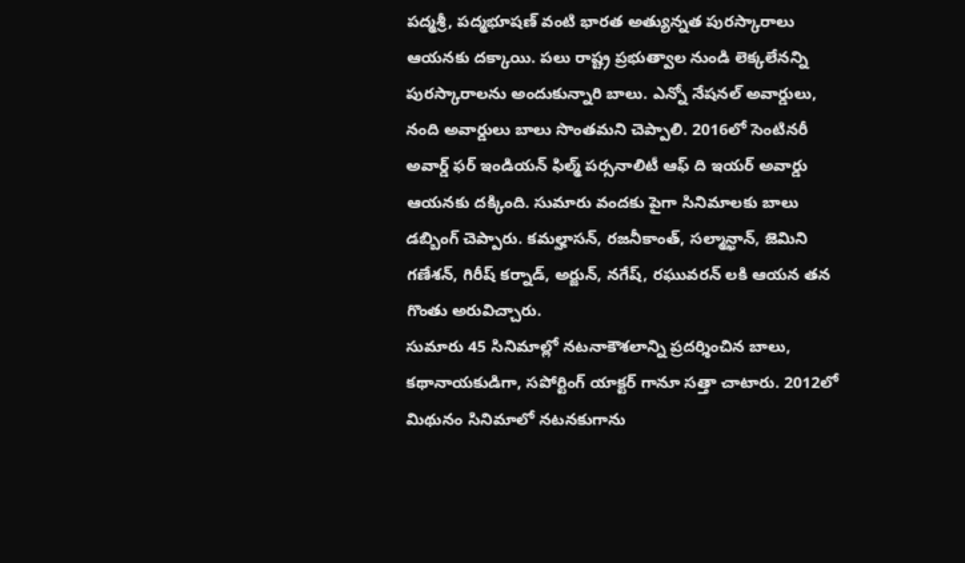పద్మశ్రీ, పద్మభూషణ్ వంటి భారత అత్యున్నత పురస్కారాలు ఆయనకు దక్కాయి. పలు రాష్ట్ర ప్రభుత్వాల నుండి లెక్కలేనన్ని పురస్కారాలను అందుకున్నారి బాలు. ఎన్నో నేషనల్ అవార్డులు, నంది అవార్డులు బాలు సొంతమని చెప్పాలి. 2016లో సెంటినరీ అవార్డ్ ఫర్ ఇండియన్ ఫిల్మ్ పర్సనాలిటీ ఆఫ్ ది ఇయర్ అవార్డు ఆయనకు దక్కింది. సుమారు వందకు పైగా సినిమాలకు బాలు డబ్బింగ్ చెప్పారు. కమల్హాసన్, రజనీకాంత్, సల్మాన్ఖాన్, జెమిని గణేశన్, గిరీష్ కర్నాడ్, అర్జున్, నగేష్, రఘువరన్ లకి ఆయన తన గొంతు అరువిచ్చారు.
సుమారు 45 సినిమాల్లో నటనాకౌశలాన్ని ప్రదర్శించిన బాలు, కథానాయకుడిగా, సపోర్టింగ్ యాక్టర్ గానూ సత్తా చాటారు. 2012లో మిథునం సినిమాలో నటనకుగాను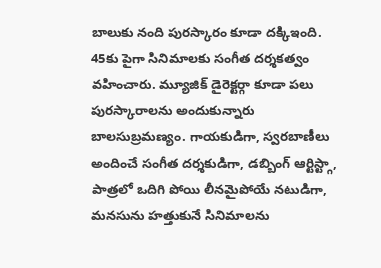బాలుకు నంది పురస్కారం కూడా దక్కిఇంది. 45కు పైగా సినిమాలకు సంగీత దర్శకత్వం వహించారు. మ్యూజిక్ డైరెక్టర్గా కూడా పలు పురస్కారాలను అందుకున్నారు బాలసుబ్రమణ్యం. గాయకుడిగా, స్వరబాణీలు అందించే సంగీత దర్శకుడిగా, డబ్బింగ్ ఆర్టిస్ట్గా, పాత్రలో ఒదిగి పోయి లీనమైపోయే నటుడిగా, మనసును హత్తుకునే సినిమాలను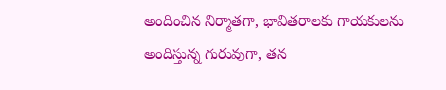అందించిన నిర్మాతగా, భావితరాలకు గాయకులను అందిస్తున్న గురువుగా, తన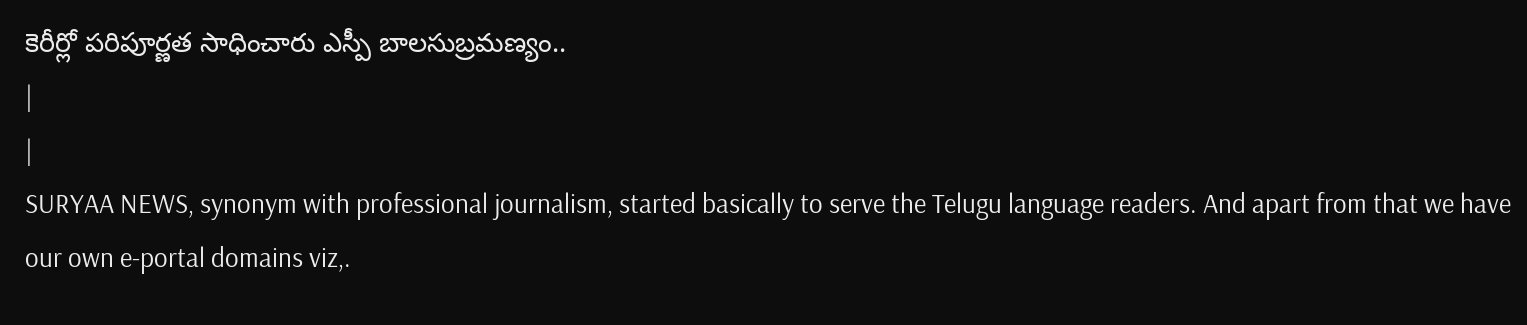కెరీర్లో పరిపూర్ణత సాధించారు ఎస్పీ బాలసుబ్రమణ్యం..
|
|
SURYAA NEWS, synonym with professional journalism, started basically to serve the Telugu language readers. And apart from that we have our own e-portal domains viz,.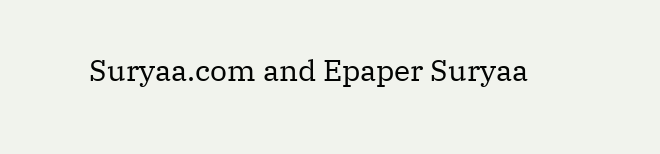Suryaa.com and Epaper Suryaa